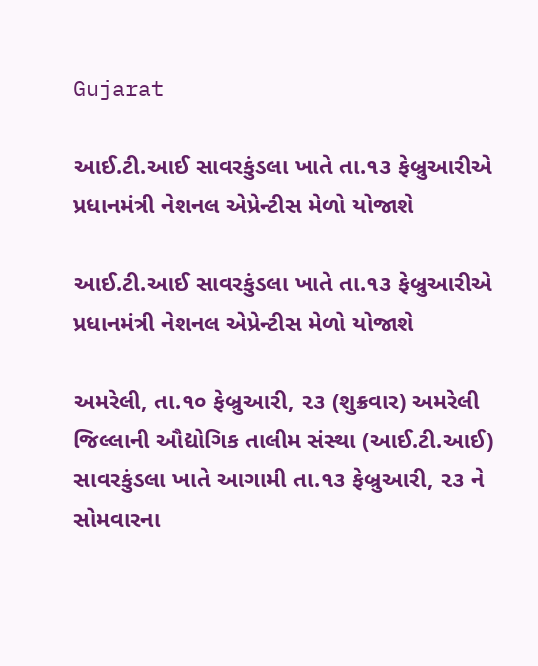Gujarat

આઈ.ટી.આઈ સાવરકુંડલા ખાતે તા.૧૩ ફેબ્રુઆરીએ પ્રધાનમંત્રી નેશનલ એપ્રેન્ટીસ મેળો યોજાશે

આઈ.ટી.આઈ સાવરકુંડલા ખાતે તા.૧૩ ફેબ્રુઆરીએ પ્રધાનમંત્રી નેશનલ એપ્રેન્ટીસ મેળો યોજાશે

અમરેલી, તા.૧૦ ફેબ્રુઆરી, ૨૩ (શુક્રવાર) અમરેલી જિલ્લાની ઔદ્યોગિક તાલીમ સંસ્થા (આઈ.ટી.આઈ) સાવરકુંડલા ખાતે આગામી તા.૧૩ ફેબ્રુઆરી, ૨૩ ને સોમવારના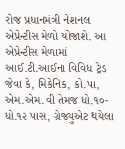રોજ પ્રધાનમંત્રી નેશનલ એપ્રેન્ટીસ મેળો યોજાશે. આ એપ્રેન્ટીસ મેળામાં આઈ.ટી.આઈના વિવિધ ટ્રેડ જેવા કે, મિકેનિક, કો.પા, એમ.એમ.વી તેમજ ધો.૧૦-ધો.૧૨ પાસ, ગ્રેજ્યુએટ થયેલા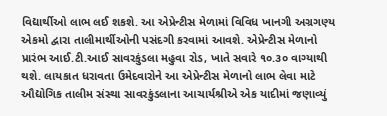વિદ્યાર્થીઓ લાભ લઈ શકશે. આ એપ્રેન્ટીસ મેળામાં વિવિધ ખાનગી અગ્રગણ્ય એકમો દ્વારા તાલીમાર્થીઓની પસંદગી કરવામાં આવશે. એપ્રેન્ટીસ મેળાનો પ્રારંભ આઈ.ટી.આઈ સાવરકુંડલા મહુવા રોડ, ખાતે સવારે ૧૦.૩૦ વાગ્યાથી થશે. લાયકાત ધરાવતા ઉમેદવારોને આ એપ્રેન્ટીસ મેળાનો લાભ લેવા માટે ઔદ્યોગિક તાલીમ સંસ્થા સાવરકુંડલાના આચાર્યશ્રીએ એક યાદીમાં જણાવ્યું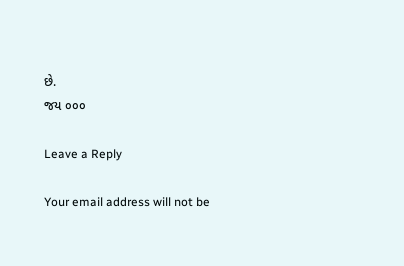છે.
જય ૦૦૦

Leave a Reply

Your email address will not be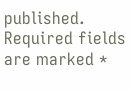published. Required fields are marked *